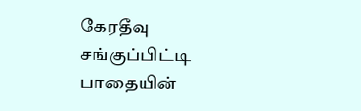கேரதீவு சங்குப்பிட்டி பாதையின்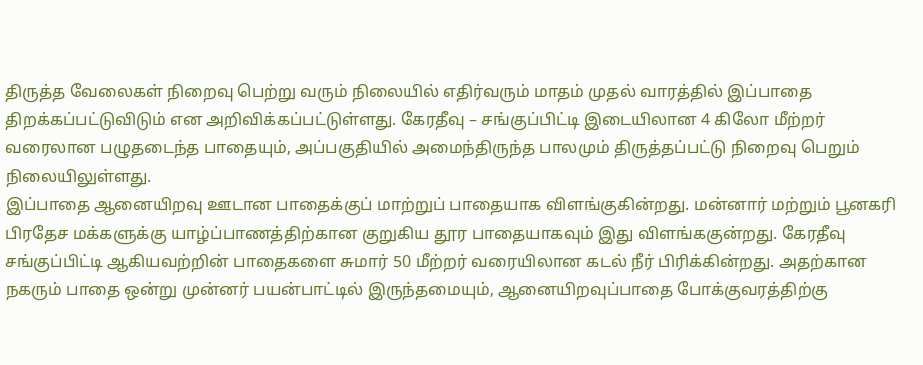திருத்த வேலைகள் நிறைவு பெற்று வரும் நிலையில் எதிர்வரும் மாதம் முதல் வாரத்தில் இப்பாதை திறக்கப்பட்டுவிடும் என அறிவிக்கப்பட்டுள்ளது. கேரதீவு – சங்குப்பிட்டி இடையிலான 4 கிலோ மீற்றர் வரைலான பழுதடைந்த பாதையும், அப்பகுதியில் அமைந்திருந்த பாலமும் திருத்தப்பட்டு நிறைவு பெறும் நிலையிலுள்ளது.
இப்பாதை ஆனையிறவு ஊடான பாதைக்குப் மாற்றுப் பாதையாக விளங்குகின்றது. மன்னார் மற்றும் பூனகரி பிரதேச மக்களுக்கு யாழ்ப்பாணத்திற்கான குறுகிய தூர பாதையாகவும் இது விளங்ககுன்றது. கேரதீவு சங்குப்பிட்டி ஆகியவற்றின் பாதைகளை சுமார் 50 மீற்றர் வரையிலான கடல் நீர் பிரிக்கின்றது. அதற்கான நகரும் பாதை ஒன்று முன்னர் பயன்பாட்டில் இருந்தமையும், ஆனையிறவுப்பாதை போக்குவரத்திற்கு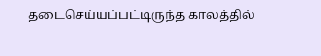தடைசெய்யப்பட்டிருந்த காலத்தில்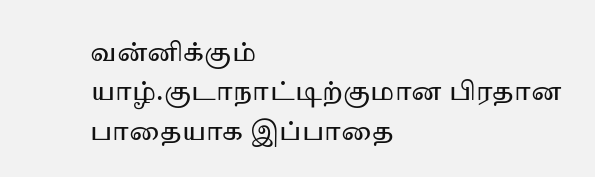வன்னிக்கும் யாழ்.குடாநாட்டிற்குமான பிரதான பாதையாக இப்பாதை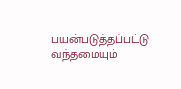பயன்படுத்தப்பட்டு வந்தமையும்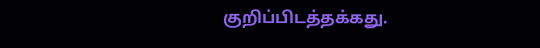குறிப்பிடத்தக்கது.